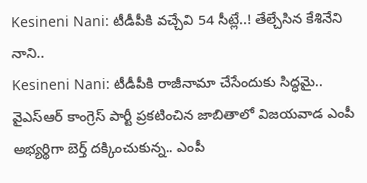Kesineni Nani: టీడీపీకి వచ్చేవి 54 సీట్లే..! తేల్చేసిన కేశినేని నాని..
Kesineni Nani: టీడీపీకి రాజీనామా చేసేందుకు సిద్ధమై.. వైఎస్ఆర్ కాంగ్రెస్ పార్టీ ప్రకటించిన జాబితాలో విజయవాడ ఎంపీ అభ్యర్థిగా బెర్త్ దక్కించుకున్న.. ఎంపీ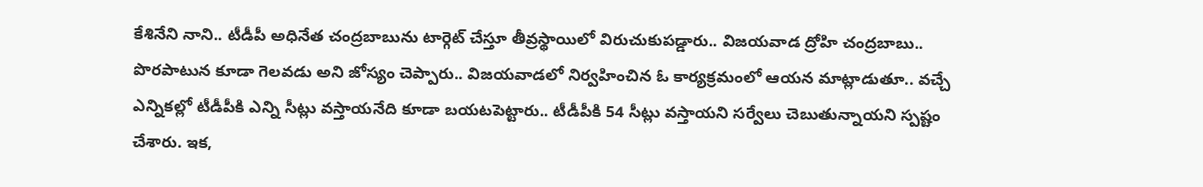కేశినేని నాని.. టీడీపీ అధినేత చంద్రబాబును టార్గెట్ చేస్తూ తీవ్రస్థాయిలో విరుచుకుపడ్డారు.. విజయవాడ ద్రోహి చంద్రబాబు.. పొరపాటున కూడా గెలవడు అని జోస్యం చెప్పారు.. విజయవాడలో నిర్వహించిన ఓ కార్యక్రమంలో ఆయన మాట్లాడుతూ.. వచ్చే ఎన్నికల్లో టీడీపీకి ఎన్ని సీట్లు వస్తాయనేది కూడా బయటపెట్టారు.. టీడీపీకి 54 సీట్లు వస్తాయని సర్వేలు చెబుతున్నాయని స్పష్టం చేశారు. ఇక,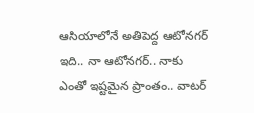ఆసియాలోనే అతిపెద్ద ఆటోనగర్ ఇది.. నా ఆటోనగర్.. నాకు ఎంతో ఇష్టమైన ప్రాంతం.. వాటర్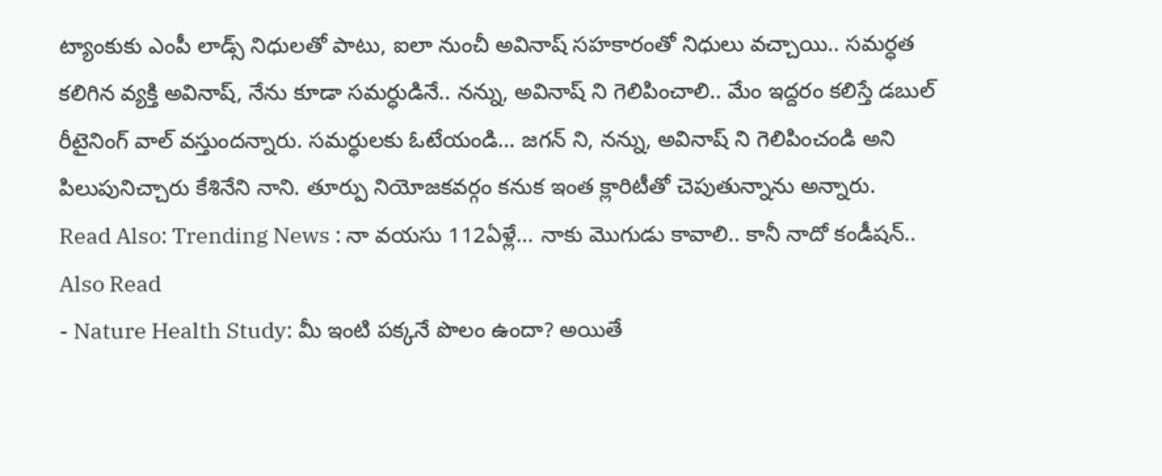ట్యాంకుకు ఎంపీ లాడ్స్ నిధులతో పాటు, ఐలా నుంచీ అవినాష్ సహకారంతో నిధులు వచ్చాయి.. సమర్ధత కలిగిన వ్యక్తి అవినాష్, నేను కూడా సమర్ధుడినే.. నన్ను, అవినాష్ ని గెలిపించాలి.. మేం ఇద్దరం కలిస్తే డబుల్ రీటైనింగ్ వాల్ వస్తుందన్నారు. సమర్ధులకు ఓటేయండి… జగన్ ని, నన్ను, అవినాష్ ని గెలిపించండి అని పిలుపునిచ్చారు కేశినేని నాని. తూర్పు నియోజకవర్గం కనుక ఇంత క్లారిటీతో చెపుతున్నాను అన్నారు.
Read Also: Trending News : నా వయసు 112ఏళ్లే… నాకు మొగుడు కావాలి.. కానీ నాదో కండీషన్..
Also Read
- Nature Health Study: మీ ఇంటి పక్కనే పొలం ఉందా? అయితే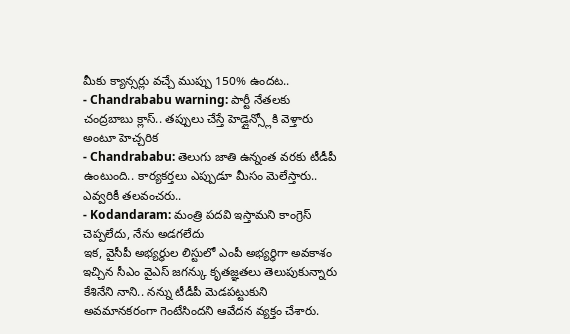మీకు క్యాన్సర్లు వచ్చే ముప్పు 150% ఉందట..
- Chandrababu warning: పార్టీ నేతలకు చంద్రబాబు క్లాస్.. తప్పులు చేస్తే హెడ్లైన్స్లోకి వెళ్తారు అంటూ హెచ్చరిక
- Chandrababu: తెలుగు జాతి ఉన్నంత వరకు టీడీపీ ఉంటుంది.. కార్యకర్తలు ఎప్పుడూ మీసం మెలేస్తారు.. ఎవ్వరికీ తలవంచరు..
- Kodandaram: మంత్రి పదవి ఇస్తామని కాంగ్రెస్ చెప్పలేదు, నేను అడగలేదు
ఇక, వైసీపీ అభ్యర్ధుల లిస్టులో ఎంపీ అభ్యర్ధిగా అవకాశం ఇచ్చిన సీఎం వైఎస్ జగన్కు కృతజ్ఞతలు తెలుపుకున్నారు కేశినేని నాని.. నన్ను టీడీపీ మెడపట్టుకుని అవమానకరంగా గెంటేసిందని ఆవేదన వ్యక్తం చేశారు.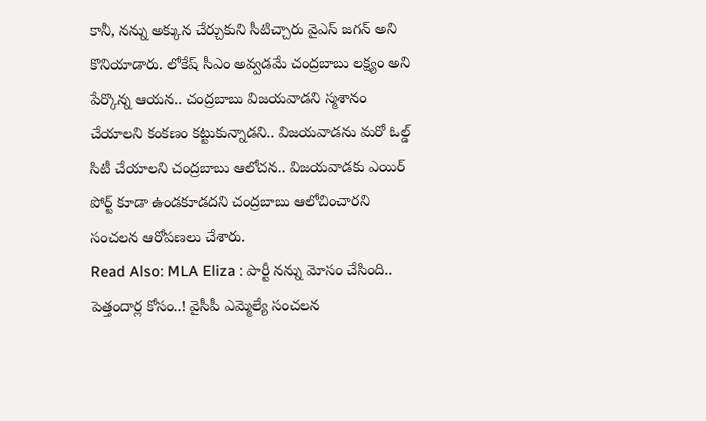కానీ, నన్ను అక్కున చేర్చుకుని సీటిచ్చారు వైఎస్ జగన్ అని కొనియాడారు. లోకేష్ సీఎం అవ్వడమే చంద్రబాబు లక్ష్యం అని పేర్కొన్న ఆయన.. చంద్రబాబు విజయవాడని స్మశానం చేయాలని కంకణం కట్టుకున్నాడని.. విజయవాడను మరో ఓల్డ్ సిటీ చేయాలని చంద్రబాబు ఆలోచన.. విజయవాడకు ఎయిర్ పోర్ట్ కూడా ఉండకూడదని చంద్రబాబు ఆలోచించారని సంచలన ఆరోపణలు చేశారు.
Read Also: MLA Eliza : పార్టీ నన్ను మోసం చేసింది.. పెత్తందార్ల కోసం..! వైసీపీ ఎమ్మెల్యే సంచలన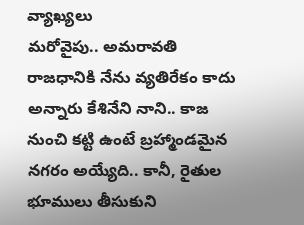వ్యాఖ్యలు
మరోవైపు.. అమరావతి రాజధానికి నేను వ్యతిరేకం కాదు అన్నారు కేశినేని నాని.. కాజ నుంచి కట్టి ఉంటే బ్రహ్మాండమైన నగరం అయ్యేది.. కానీ, రైతుల భూములు తీసుకుని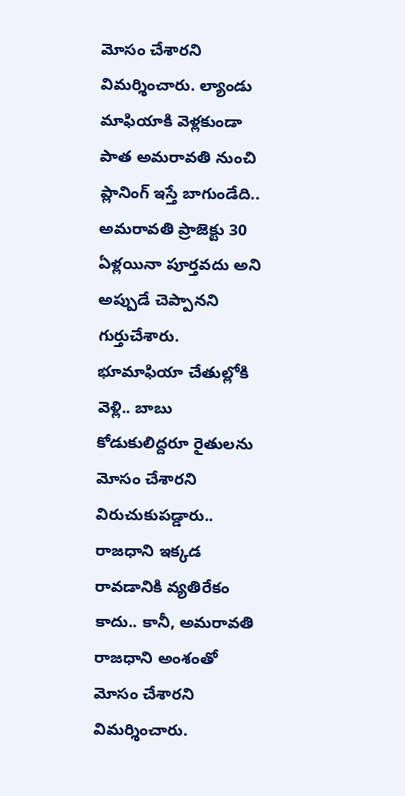మోసం చేశారని విమర్శించారు. ల్యాండు మాఫియాకి వెళ్లకుండా పాత అమరావతి నుంచి ప్లానింగ్ ఇస్తే బాగుండేది.. అమరావతి ప్రాజెక్టు 30 ఏళ్లయినా పూర్తవదు అని అప్పుడే చెప్పానని గుర్తుచేశారు. భూమాఫియా చేతుల్లోకి వెళ్లి.. బాబు కోడుకులిద్దరూ రైతులను మోసం చేశారని విరుచుకుపడ్డారు.. రాజధాని ఇక్కడ రావడానికి వ్యతిరేకం కాదు.. కానీ, అమరావతి రాజధాని అంశంతో మోసం చేశారని విమర్శించారు.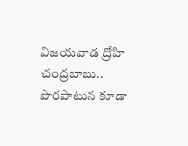విజయవాడ ద్రోహి చంద్రబాబు.. పొరపాటున కూడా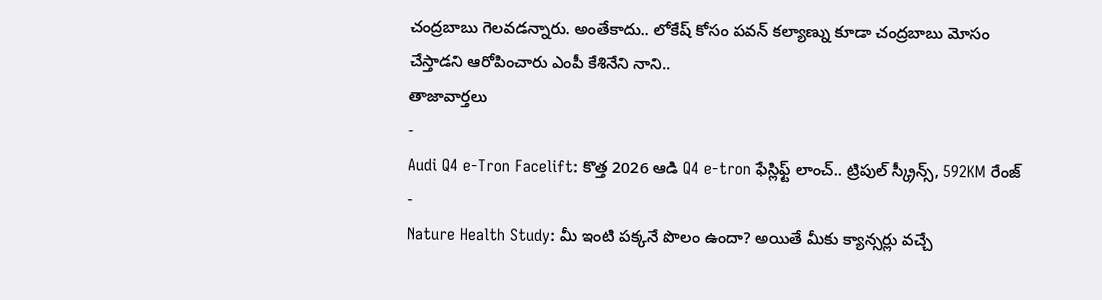చంద్రబాబు గెలవడన్నారు. అంతేకాదు.. లోకేష్ కోసం పవన్ కల్యాణ్ను కూడా చంద్రబాబు మోసం చేస్తాడని ఆరోపించారు ఎంపీ కేశినేని నాని..
తాజావార్తలు
-
Audi Q4 e-Tron Facelift: కొత్త 2026 ఆడి Q4 e-tron ఫేస్లిఫ్ట్ లాంచ్.. ట్రిపుల్ స్క్రీన్స్, 592KM రేంజ్
-
Nature Health Study: మీ ఇంటి పక్కనే పొలం ఉందా? అయితే మీకు క్యాన్సర్లు వచ్చే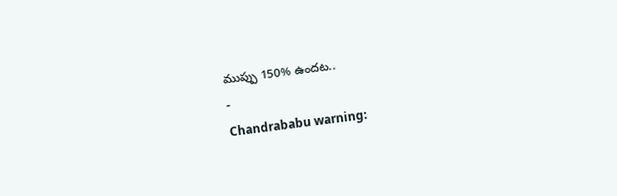ముప్పు 150% ఉందట..
-
Chandrababu warning: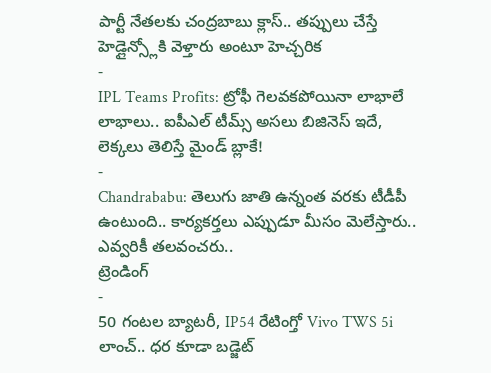పార్టీ నేతలకు చంద్రబాబు క్లాస్.. తప్పులు చేస్తే హెడ్లైన్స్లోకి వెళ్తారు అంటూ హెచ్చరిక
-
IPL Teams Profits: ట్రోఫీ గెలవకపోయినా లాభాలే లాభాలు.. ఐపీఎల్ టీమ్స్ అసలు బిజినెస్ ఇదే, లెక్కలు తెలిస్తే మైండ్ బ్లాకే!
-
Chandrababu: తెలుగు జాతి ఉన్నంత వరకు టీడీపీ ఉంటుంది.. కార్యకర్తలు ఎప్పుడూ మీసం మెలేస్తారు.. ఎవ్వరికీ తలవంచరు..
ట్రెండింగ్
-
50 గంటల బ్యాటరీ, IP54 రేటింగ్తో Vivo TWS 5i లాంచ్.. ధర కూడా బడ్జెట్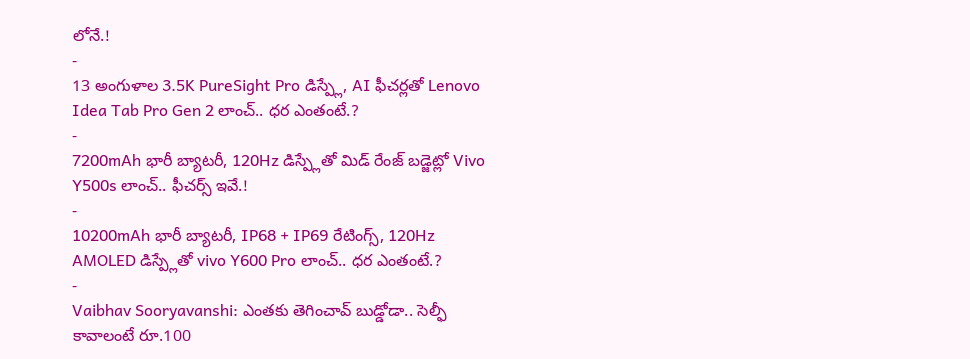లోనే.!
-
13 అంగుళాల 3.5K PureSight Pro డిస్ప్లే, AI ఫీచర్లతో Lenovo Idea Tab Pro Gen 2 లాంచ్.. ధర ఎంతంటే.?
-
7200mAh భారీ బ్యాటరీ, 120Hz డిస్ప్లేతో మిడ్ రేంజ్ బడ్జెట్లో Vivo Y500s లాంచ్.. ఫీచర్స్ ఇవే.!
-
10200mAh భారీ బ్యాటరీ, IP68 + IP69 రేటింగ్స్, 120Hz AMOLED డిస్ప్లేతో vivo Y600 Pro లాంచ్.. ధర ఎంతంటే.?
-
Vaibhav Sooryavanshi: ఎంతకు తెగించావ్ బుడ్డోడా.. సెల్ఫీ కావాలంటే రూ.100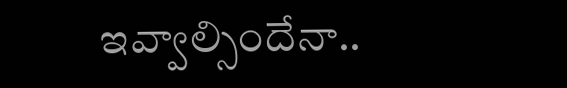ఇవ్వాల్సిందేనా..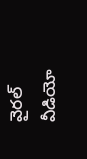వైరల్ వీడియో